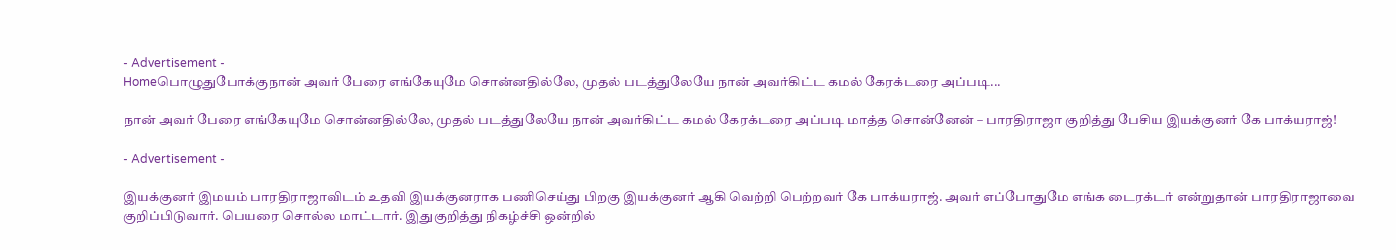- Advertisement -
Homeபொழுதுபோக்குநான் அவர் பேரை எங்கேயுமே சொன்னதில்லே, முதல் படத்துலேயே நான் அவர்கிட்ட கமல் கேரக்டரை அப்படி...

நான் அவர் பேரை எங்கேயுமே சொன்னதில்லே, முதல் படத்துலேயே நான் அவர்கிட்ட கமல் கேரக்டரை அப்படி மாத்த சொன்னேன் – பாரதிராஜா குறித்து பேசிய இயக்குனர் கே பாக்யராஜ்!

- Advertisement -

இயக்குனர் இமயம் பாரதிராஜாவிடம் உதவி இயக்குனராக பணிசெய்து பிறகு இயக்குனர் ஆகி வெற்றி பெற்றவர் கே பாக்யராஜ். அவர் எப்போதுமே எங்க டைரக்டர் என்றுதான் பாரதிராஜாவை குறிப்பிடுவார். பெயரை சொல்ல மாட்டார். இதுகுறித்து நிகழ்ச்சி ஒன்றில்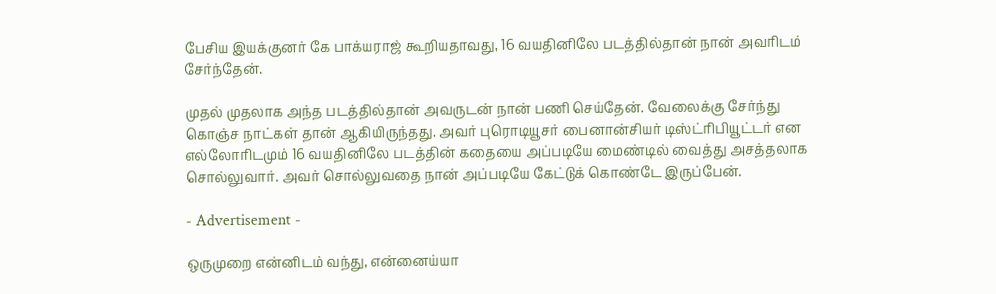பேசிய இயக்குனர் கே பாக்யராஜ் கூறியதாவது, 16 வயதினிலே படத்தில்தான் நான் அவரிடம் சேர்ந்தேன்.

முதல் முதலாக அந்த படத்தில்தான் அவருடன் நான் பணி செய்தேன். வேலைக்கு சேர்ந்து கொஞ்ச நாட்கள் தான் ஆகியிருந்தது. அவர் புரொடியூசர் பைனான்சியர் டிஸ்ட்ரிபியூட்டர் என எல்லோரிடமும் 16 வயதினிலே படத்தின் கதையை அப்படியே மைண்டில் வைத்து அசத்தலாக சொல்லுவார். அவர் சொல்லுவதை நான் அப்படியே கேட்டுக் கொண்டே இருப்பேன்.

- Advertisement -

ஒருமுறை என்னிடம் வந்து, என்னைய்யா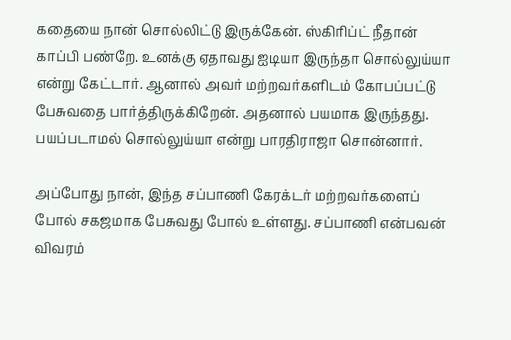கதையை நான் சொல்லிட்டு இருக்கேன். ஸ்கிரிப்ட் நீதான் காப்பி பண்றே. உனக்கு ஏதாவது ஐடியா இருந்தா சொல்லுய்யா என்று கேட்டார். ஆனால் அவர் மற்றவர்களிடம் கோபப்பட்டு பேசுவதை பார்த்திருக்கிறேன். அதனால் பயமாக இருந்தது. பயப்படாமல் சொல்லுய்யா என்று பாரதிராஜா சொன்னார்.

அப்போது நான், இந்த சப்பாணி கேரக்டர் மற்றவர்களைப் போல் சகஜமாக பேசுவது போல் உள்ளது. சப்பாணி என்பவன் விவரம்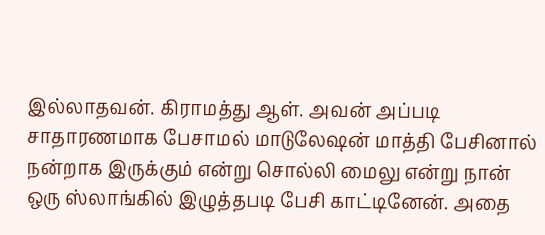இல்லாதவன். கிராமத்து ஆள். அவன் அப்படி சாதாரணமாக பேசாமல் மாடுலேஷன் மாத்தி பேசினால் நன்றாக இருக்கும் என்று சொல்லி மைலு என்று நான் ஒரு ஸ்லாங்கில் இழுத்தபடி பேசி காட்டினேன். அதை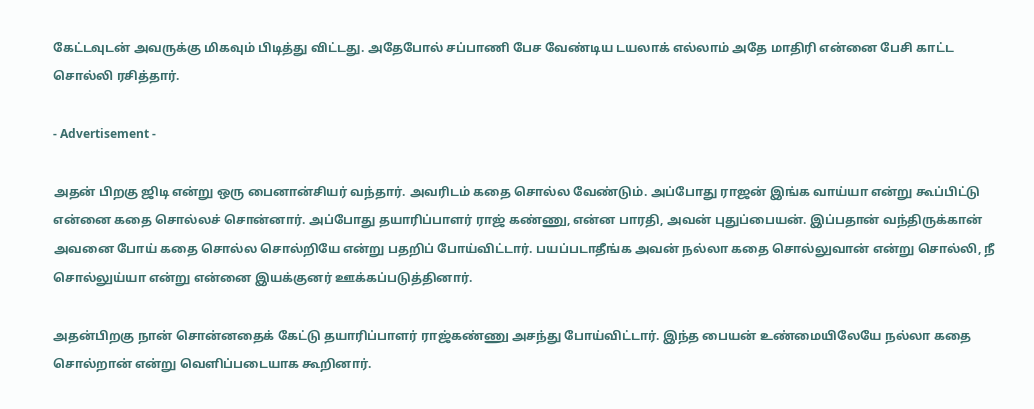கேட்டவுடன் அவருக்கு மிகவும் பிடித்து விட்டது. அதேபோல் சப்பாணி பேச வேண்டிய டயலாக் எல்லாம் அதே மாதிரி என்னை பேசி காட்ட சொல்லி ரசித்தார்.

- Advertisement -

அதன் பிறகு ஜிடி என்று ஒரு பைனான்சியர் வந்தார். அவரிடம் கதை சொல்ல வேண்டும். அப்போது ராஜன் இங்க வாய்யா என்று கூப்பிட்டு என்னை கதை சொல்லச் சொன்னார். அப்போது தயாரிப்பாளர் ராஜ் கண்ணு, என்ன பாரதி, அவன் புதுப்பையன். இப்பதான் வந்திருக்கான் அவனை போய் கதை சொல்ல சொல்றியே என்று பதறிப் போய்விட்டார். பயப்படாதீங்க அவன் நல்லா கதை சொல்லுவான் என்று சொல்லி, நீ சொல்லுய்யா என்று என்னை இயக்குனர் ஊக்கப்படுத்தினார்.

அதன்பிறகு நான் சொன்னதைக் கேட்டு தயாரிப்பாளர் ராஜ்கண்ணு அசந்து போய்விட்டார். இந்த பையன் உண்மையிலேயே நல்லா கதை சொல்றான் என்று வெளிப்படையாக கூறினார்.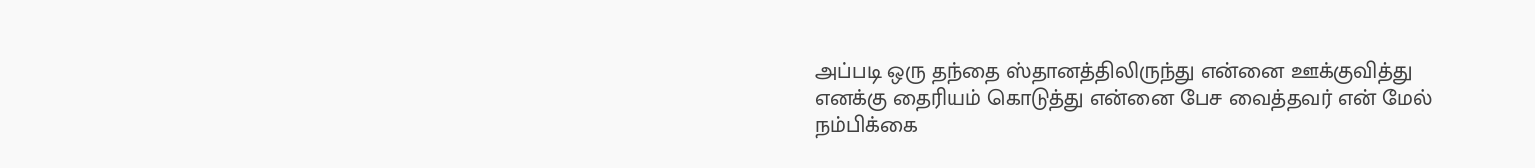அப்படி ஒரு தந்தை ஸ்தானத்திலிருந்து என்னை ஊக்குவித்து எனக்கு தைரியம் கொடுத்து என்னை பேச வைத்தவர் என் மேல் நம்பிக்கை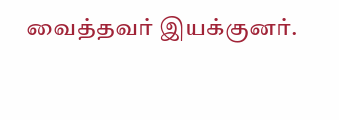வைத்தவர் இயக்குனர்.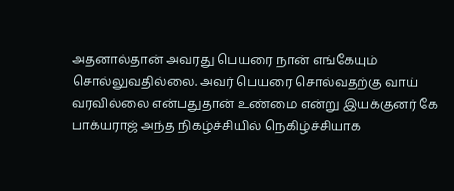அதனால்தான் அவரது பெயரை நான் எங்கேயும் சொல்லுவதில்லை. அவர் பெயரை சொல்வதற்கு வாய் வரவில்லை என்பதுதான் உண்மை என்று இயக்குனர் கே பாக்யராஜ் அந்த நிகழ்ச்சியில் நெகிழ்ச்சியாக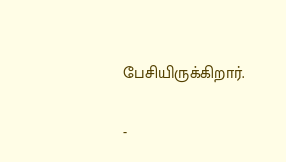பேசியிருக்கிறார்.

-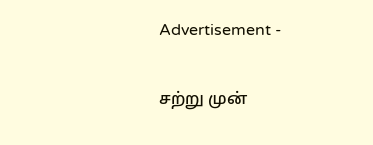Advertisement -

சற்று முன்